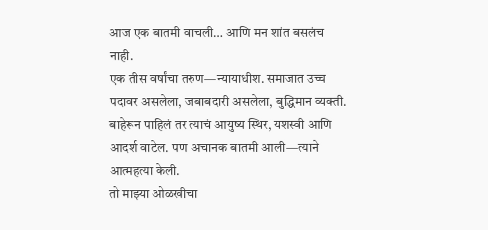आज एक बातमी वाचली… आणि मन शांत बसलंच नाही.
एक तीस वर्षांचा तरुण—न्यायाधीश. समाजात उच्च पदावर असलेला, जबाबदारी असलेला, बुद्धिमान व्यक्ती. बाहेरून पाहिलं तर त्याचं आयुष्य स्थिर, यशस्वी आणि आदर्श वाटेल. पण अचानक बातमी आली—त्याने आत्महत्या केली.
तो माझ्या ओळखीचा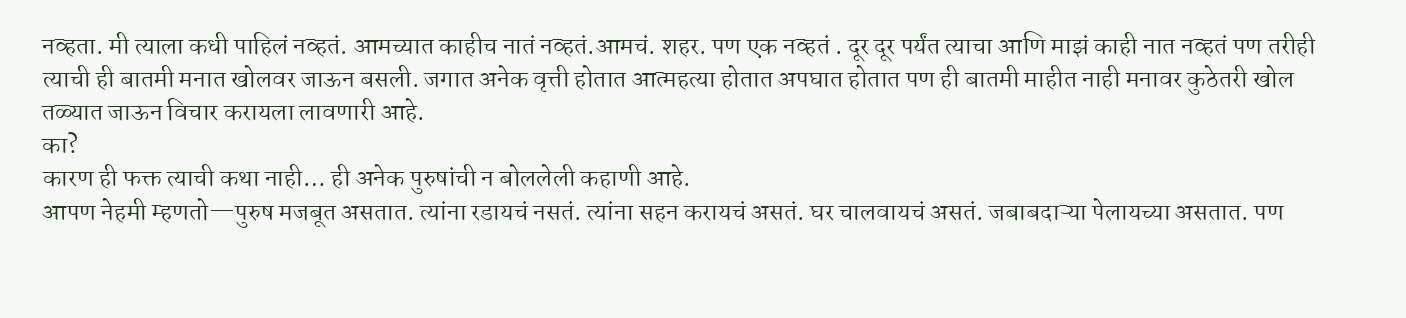नव्हता. मी त्याला कधी पाहिलं नव्हतं. आमच्यात काहीच नातं नव्हतं.आमचं. शहर. पण एक नव्हतं . दूर दूर पर्यंत त्याचा आणि माझं काही नात नव्हतं पण तरीही त्याची ही बातमी मनात खोलवर जाऊन बसली. जगात अनेक वृत्ती होतात आत्महत्या होतात अपघात होतात पण ही बातमी माहीत नाही मनावर कुठेतरी खोल तळ्यात जाऊन विचार करायला लावणारी आहे.
का?
कारण ही फक्त त्याची कथा नाही… ही अनेक पुरुषांची न बोललेली कहाणी आहे.
आपण नेहमी म्हणतो—पुरुष मजबूत असतात. त्यांना रडायचं नसतं. त्यांना सहन करायचं असतं. घर चालवायचं असतं. जबाबदाऱ्या पेलायच्या असतात. पण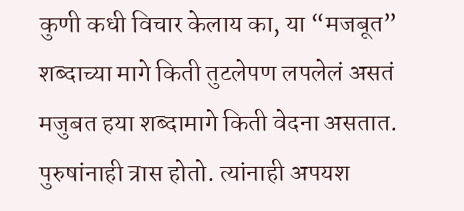कुणी कधी विचार केलाय का, या “मजबूत” शब्दाच्या मागे किती तुटलेपण लपलेलं असतं मजुबत हया शब्दामागे किती वेदना असतात.
पुरुषांनाही त्रास होतो. त्यांनाही अपयश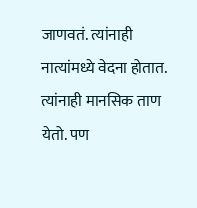जाणवतं. त्यांनाही नात्यांमध्ये वेदना होतात. त्यांनाही मानसिक ताण येतो. पण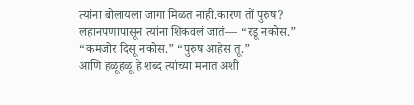त्यांना बोलायला जागा मिळत नाही.कारण तों पुरुष?
लहानपणापासून त्यांना शिकवलं जातं— “रडू नकोस.” “कमजोर दिसू नकोस.” “पुरुष आहेस तू.”
आणि हळूहळू हे शब्द त्यांच्या मनात अशी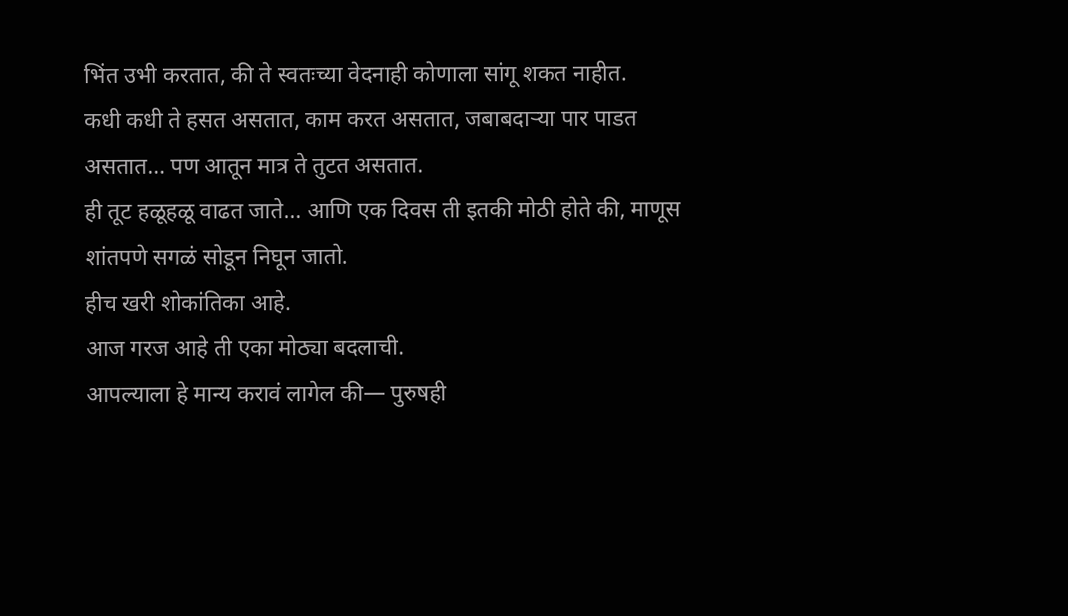भिंत उभी करतात, की ते स्वतःच्या वेदनाही कोणाला सांगू शकत नाहीत.
कधी कधी ते हसत असतात, काम करत असतात, जबाबदाऱ्या पार पाडत असतात… पण आतून मात्र ते तुटत असतात.
ही तूट हळूहळू वाढत जाते… आणि एक दिवस ती इतकी मोठी होते की, माणूस शांतपणे सगळं सोडून निघून जातो.
हीच खरी शोकांतिका आहे.
आज गरज आहे ती एका मोठ्या बदलाची.
आपल्याला हे मान्य करावं लागेल की— पुरुषही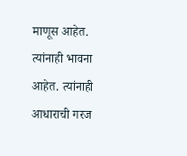माणूस आहेत. त्यांनाही भावना आहेत. त्यांनाही आधाराची गरज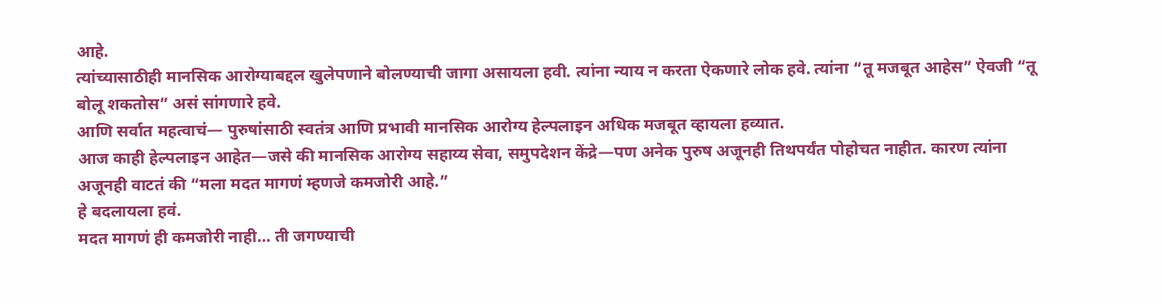आहे.
त्यांच्यासाठीही मानसिक आरोग्याबद्दल खुलेपणाने बोलण्याची जागा असायला हवी. त्यांना न्याय न करता ऐकणारे लोक हवे. त्यांना “तू मजबूत आहेस” ऐवजी “तू बोलू शकतोस” असं सांगणारे हवे.
आणि सर्वात महत्वाचं— पुरुषांसाठी स्वतंत्र आणि प्रभावी मानसिक आरोग्य हेल्पलाइन अधिक मजबूत व्हायला हव्यात.
आज काही हेल्पलाइन आहेत—जसे की मानसिक आरोग्य सहाय्य सेवा, समुपदेशन केंद्रे—पण अनेक पुरुष अजूनही तिथपर्यंत पोहोचत नाहीत. कारण त्यांना अजूनही वाटतं की “मला मदत मागणं म्हणजे कमजोरी आहे.”
हे बदलायला हवं.
मदत मागणं ही कमजोरी नाही… ती जगण्याची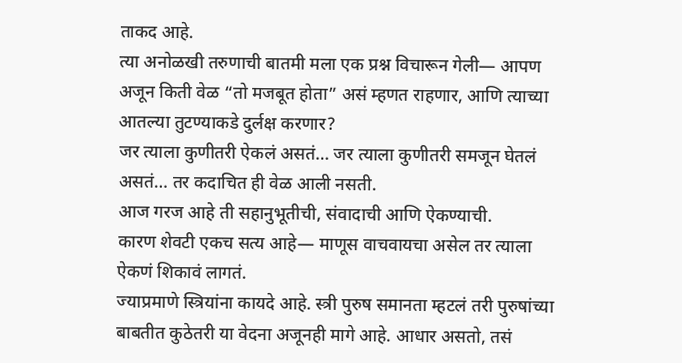ताकद आहे.
त्या अनोळखी तरुणाची बातमी मला एक प्रश्न विचारून गेली— आपण अजून किती वेळ “तो मजबूत होता” असं म्हणत राहणार, आणि त्याच्या आतल्या तुटण्याकडे दुर्लक्ष करणार?
जर त्याला कुणीतरी ऐकलं असतं… जर त्याला कुणीतरी समजून घेतलं असतं… तर कदाचित ही वेळ आली नसती.
आज गरज आहे ती सहानुभूतीची, संवादाची आणि ऐकण्याची.
कारण शेवटी एकच सत्य आहे— माणूस वाचवायचा असेल तर त्याला ऐकणं शिकावं लागतं.
ज्याप्रमाणे स्त्रियांना कायदे आहे. स्त्री पुरुष समानता म्हटलं तरी पुरुषांच्या बाबतीत कुठेतरी या वेदना अजूनही मागे आहे. आधार असतो, तसं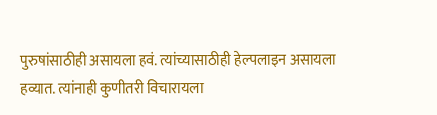पुरुषांसाठीही असायला हवं. त्यांच्यासाठीही हेल्पलाइन असायला हव्यात. त्यांनाही कुणीतरी विचारायला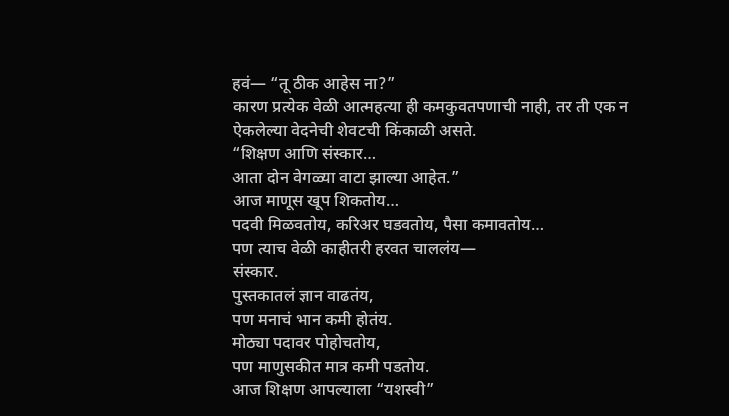हवं— “तू ठीक आहेस ना?”
कारण प्रत्येक वेळी आत्महत्या ही कमकुवतपणाची नाही, तर ती एक न ऐकलेल्या वेदनेची शेवटची किंकाळी असते.
“शिक्षण आणि संस्कार…
आता दोन वेगळ्या वाटा झाल्या आहेत.”
आज माणूस खूप शिकतोय…
पदवी मिळवतोय, करिअर घडवतोय, पैसा कमावतोय…
पण त्याच वेळी काहीतरी हरवत चाललंय—
संस्कार.
पुस्तकातलं ज्ञान वाढतंय,
पण मनाचं भान कमी होतंय.
मोठ्या पदावर पोहोचतोय,
पण माणुसकीत मात्र कमी पडतोय.
आज शिक्षण आपल्याला “यशस्वी”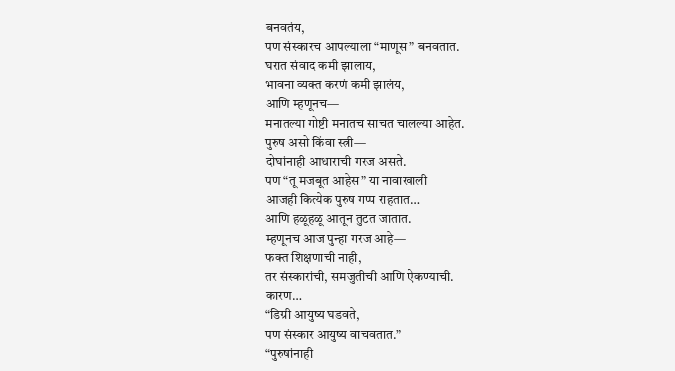बनवतंय,
पण संस्कारच आपल्याला “माणूस” बनवतात.
घरात संवाद कमी झालाय,
भावना व्यक्त करणं कमी झालंय,
आणि म्हणूनच—
मनातल्या गोष्टी मनातच साचत चालल्या आहेत.
पुरुष असो किंवा स्त्री—
दोघांनाही आधाराची गरज असते.
पण “तू मजबूत आहेस” या नावाखाली
आजही कित्येक पुरुष गप्प राहतात…
आणि हळूहळू आतून तुटत जातात.
म्हणूनच आज पुन्हा गरज आहे—
फक्त शिक्षणाची नाही,
तर संस्कारांची, समजुतीची आणि ऐकण्याची.
कारण…
“डिग्री आयुष्य घडवते,
पण संस्कार आयुष्य वाचवतात.”
“पुरुषांनाही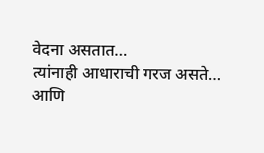वेदना असतात…
त्यांनाही आधाराची गरज असते…
आणि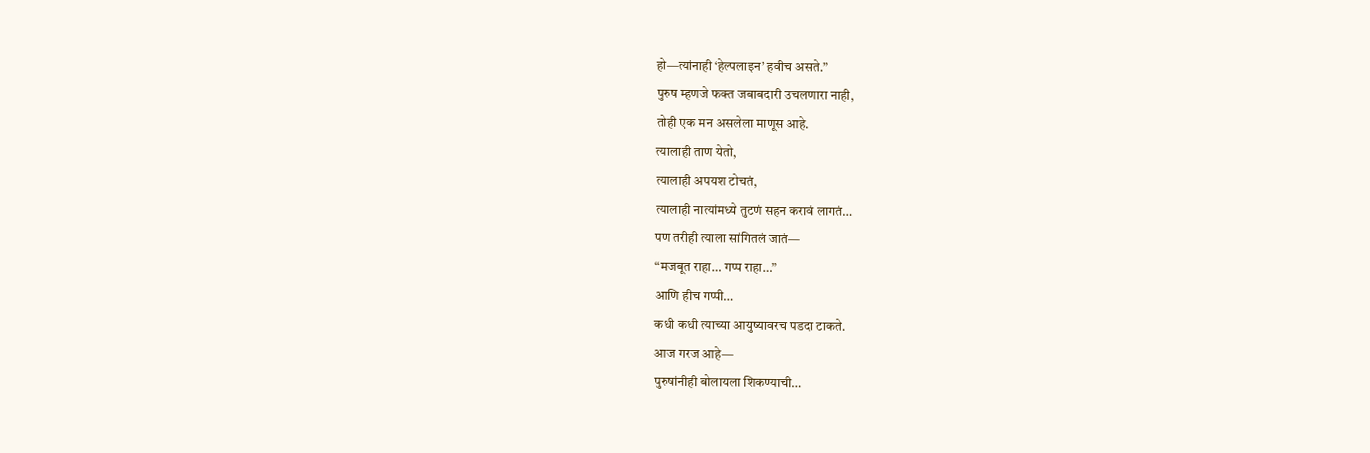हो—त्यांनाही ‘हेल्पलाइन’ हवीच असते.”
पुरुष म्हणजे फक्त जबाबदारी उचलणारा नाही,
तोही एक मन असलेला माणूस आहे.
त्यालाही ताण येतो,
त्यालाही अपयश टोचतं,
त्यालाही नात्यांमध्ये तुटणं सहन करावं लागतं…
पण तरीही त्याला सांगितलं जातं—
“मजबूत राहा… गप्प राहा…”
आणि हीच गप्पी…
कधी कधी त्याच्या आयुष्यावरच पडदा टाकते.
आज गरज आहे—
पुरुषांनीही बोलायला शिकण्याची…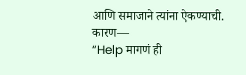आणि समाजाने त्यांना ऐकण्याची.
कारण—
“Help मागणं ही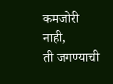कमजोरी नाही,
ती जगण्याची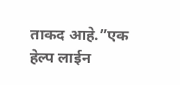ताकद आहे.”एक हेल्प लाईन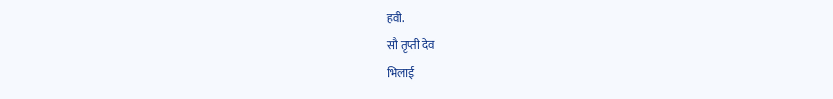हवी.
सौ तृप्ती देव
भिलाई